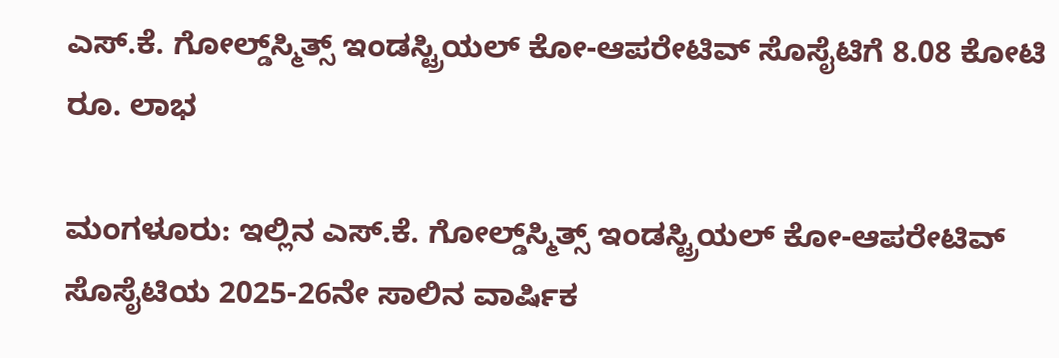ಎಸ್.ಕೆ. ಗೋಲ್ಡ್‌ಸ್ಮಿತ್ಸ್‌ ಇಂಡಸ್ಟ್ರಿಯಲ್ ಕೋ-ಆಪರೇಟಿವ್ ಸೊಸೈಟಿಗೆ 8.08 ಕೋಟಿ ರೂ. ಲಾಭ

ಮಂಗಳೂರು: ಇಲ್ಲಿನ ಎಸ್.ಕೆ. ಗೋಲ್ಡ್‌ಸ್ಮಿತ್ಸ್‌ ಇಂಡಸ್ಟ್ರಿಯಲ್ ಕೋ-ಆಪರೇಟಿವ್ ಸೊಸೈಟಿಯ 2025-26ನೇ ಸಾಲಿನ ವಾರ್ಷಿಕ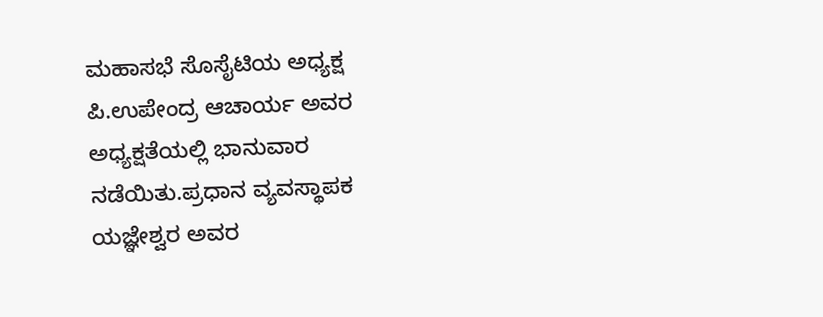ಮಹಾಸಭೆ ಸೊಸೈಟಿಯ ಅಧ್ಯಕ್ಷ ಪಿ.ಉಪೇಂದ್ರ ಆಚಾರ್ಯ ಅವರ ಅಧ್ಯಕ್ಷತೆಯಲ್ಲಿ ಭಾನುವಾರ ನಡೆಯಿತು.ಪ್ರಧಾನ ವ್ಯವಸ್ಥಾಪಕ ಯಜ್ಞೇಶ್ವರ ಅವರ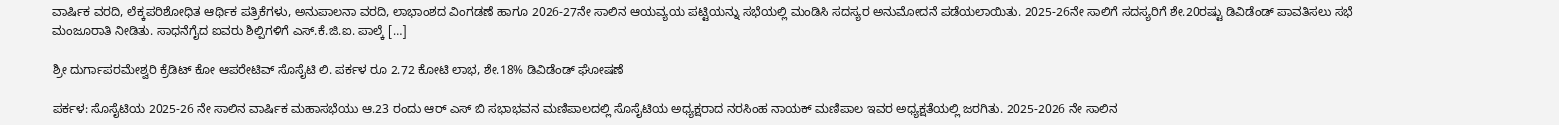ವಾರ್ಷಿಕ ವರದಿ, ಲೆಕ್ಕಪರಿಶೋಧಿತ ಆರ್ಥಿಕ ಪತ್ರಿಕೆಗಳು, ಅನುಪಾಲನಾ ವರದಿ, ಲಾಭಾಂಶದ ವಿಂಗಡಣೆ ಹಾಗೂ 2026-27ನೇ ಸಾಲಿನ ಆಯವ್ಯಯ ಪಟ್ಟಿಯನ್ನು ಸಭೆಯಲ್ಲಿ ಮಂಡಿಸಿ ಸದಸ್ಯರ ಅನುಮೋದನೆ ಪಡೆಯಲಾಯಿತು. 2025-26ನೇ ಸಾಲಿಗೆ ಸದಸ್ಯರಿಗೆ ಶೇ.20ರಷ್ಟು ಡಿವಿಡೆಂಡ್ ಪಾವತಿಸಲು ಸಭೆ ಮಂಜೂರಾತಿ ನೀಡಿತು. ಸಾಧನೆಗೈದ ಐವರು ಶಿಲ್ಪಿಗಳಿಗೆ ಎಸ್.ಕೆ.ಜಿ.ಐ. ಪಾಲ್ಕೆ […]

ಶ್ರೀ ದುರ್ಗಾಪರಮೇಶ್ವರಿ ಕ್ರೆಡಿಟ್ ಕೋ ಆಪರೇಟಿವ್ ಸೊಸೈಟಿ ಲಿ. ಪರ್ಕಳ ರೂ 2.72 ಕೋಟಿ ಲಾಭ, ಶೇ.18% ಡಿವಿಡೆಂಡ್ ಘೋಷಣೆ

ಪರ್ಕಳ: ಸೊಸೈಟಿಯ 2025-26 ನೇ ಸಾಲಿನ ವಾರ್ಷಿಕ ಮಹಾಸಭೆಯು ಆ.23 ರಂದು ಆರ್ ಎಸ್ ಬಿ ಸಭಾಭವನ ಮಣಿಪಾಲದಲ್ಲಿ ಸೊಸೈಟಿಯ ಅಧ್ಯಕ್ಷರಾದ ನರಸಿಂಹ ನಾಯಕ್ ಮಣಿಪಾಲ ಇವರ ಅಧ್ಯಕ್ಷತೆಯಲ್ಲಿ ಜರಗಿತು. 2025-2026 ನೇ ಸಾಲಿನ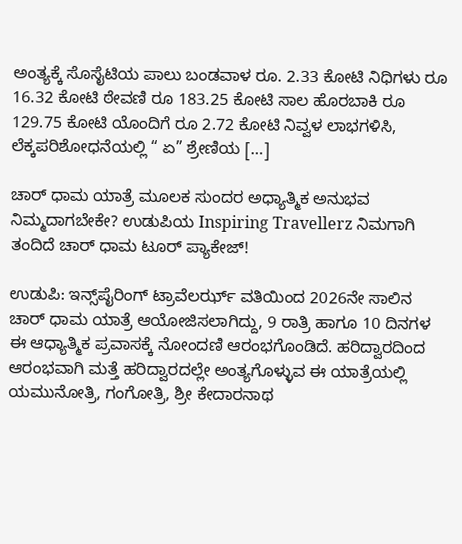ಅಂತ್ಯಕ್ಕೆ ಸೊಸೈಟಿಯ ಪಾಲು ಬಂಡವಾಳ ರೂ. 2.33 ಕೋಟಿ ನಿಧಿಗಳು ರೂ 16.32 ಕೋಟಿ ಠೇವಣಿ ರೂ 183.25 ಕೋಟಿ ಸಾಲ ಹೊರಬಾಕಿ ರೂ 129.75 ಕೋಟಿ ಯೊಂದಿಗೆ ರೂ 2.72 ಕೋಟಿ ನಿವ್ವಳ ಲಾಭಗಳಿಸಿ, ಲೆಕ್ಕಪರಿಶೋಧನೆಯಲ್ಲಿ “ ಏ” ಶ್ರೇಣಿಯ […]

ಚಾರ್ ಧಾಮ ಯಾತ್ರೆ ಮೂಲಕ ಸುಂದರ ಅಧ್ಯಾತ್ಮಿಕ ಅನುಭವ ನಿಮ್ಮದಾಗಬೇಕೇ? ಉಡುಪಿಯ Inspiring Travellerz ನಿಮಗಾಗಿ ತಂದಿದೆ ಚಾರ್ ಧಾಮ ಟೂರ್ ಪ್ಯಾಕೇಜ್!

ಉಡುಪಿ: ಇನ್ಸ್‌ಪೈರಿಂಗ್ ಟ್ರಾವೆಲರ್ಝ್ ವತಿಯಿಂದ 2026ನೇ ಸಾಲಿನ ಚಾರ್ ಧಾಮ ಯಾತ್ರೆ ಆಯೋಜಿಸಲಾಗಿದ್ದು, 9 ರಾತ್ರಿ ಹಾಗೂ 10 ದಿನಗಳ ಈ ಆಧ್ಯಾತ್ಮಿಕ ಪ್ರವಾಸಕ್ಕೆ ನೋಂದಣಿ ಆರಂಭಗೊಂಡಿದೆ. ಹರಿದ್ವಾರದಿಂದ ಆರಂಭವಾಗಿ ಮತ್ತೆ ಹರಿದ್ವಾರದಲ್ಲೇ ಅಂತ್ಯಗೊಳ್ಳುವ ಈ ಯಾತ್ರೆಯಲ್ಲಿ ಯಮುನೋತ್ರಿ, ಗಂಗೋತ್ರಿ, ಶ್ರೀ ಕೇದಾರನಾಥ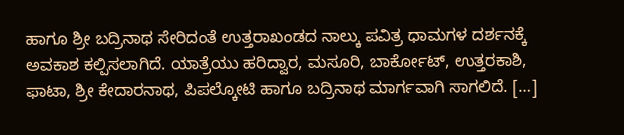ಹಾಗೂ ಶ್ರೀ ಬದ್ರಿನಾಥ ಸೇರಿದಂತೆ ಉತ್ತರಾಖಂಡದ ನಾಲ್ಕು ಪವಿತ್ರ ಧಾಮಗಳ ದರ್ಶನಕ್ಕೆ ಅವಕಾಶ ಕಲ್ಪಿಸಲಾಗಿದೆ. ಯಾತ್ರೆಯು ಹರಿದ್ವಾರ, ಮಸೂರಿ, ಬಾರ್ಕೋಟ್, ಉತ್ತರಕಾಶಿ, ಫಾಟಾ, ಶ್ರೀ ಕೇದಾರನಾಥ, ಪಿಪಲ್ಕೋಟಿ ಹಾಗೂ ಬದ್ರಿನಾಥ ಮಾರ್ಗವಾಗಿ ಸಾಗಲಿದೆ. […]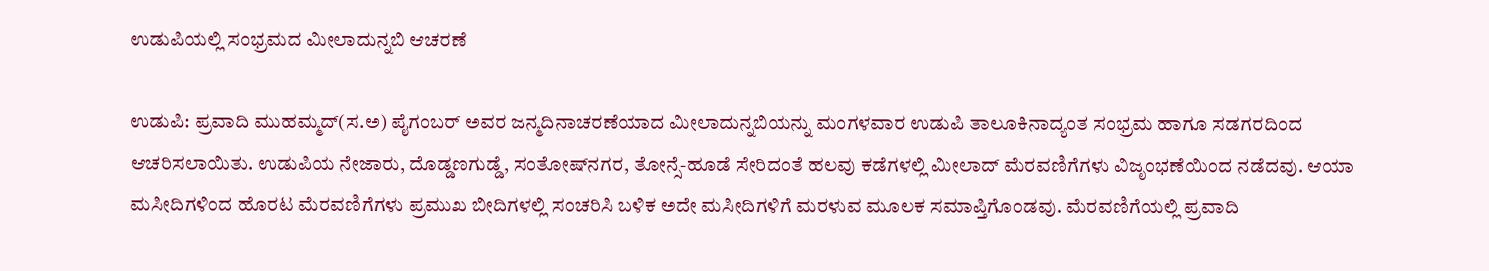ಉಡುಪಿಯಲ್ಲಿ ಸಂಭ್ರಮದ ಮೀಲಾದುನ್ನಬಿ ಆಚರಣೆ

ಉಡುಪಿ: ಪ್ರವಾದಿ ಮುಹಮ್ಮದ್(ಸ.ಅ) ಪೈಗಂಬರ್ ಅವರ ಜನ್ಮದಿನಾಚರಣೆಯಾದ ಮೀಲಾದುನ್ನಬಿಯನ್ನು ಮಂಗಳವಾರ ಉಡುಪಿ ತಾಲೂಕಿನಾದ್ಯಂತ ಸಂಭ್ರಮ ಹಾಗೂ ಸಡಗರದಿಂದ ಆಚರಿಸಲಾಯಿತು. ಉಡುಪಿಯ ನೇಜಾರು, ದೊಡ್ಡಣಗುಡ್ಡೆ, ಸಂತೋಷ್‌ನಗರ, ತೋನ್ಸೆ-ಹೂಡೆ ಸೇರಿದಂತೆ ಹಲವು ಕಡೆಗಳಲ್ಲಿ ಮೀಲಾದ್ ಮೆರವಣಿಗೆಗಳು ವಿಜೃಂಭಣೆಯಿಂದ ನಡೆದವು. ಆಯಾ ಮಸೀದಿಗಳಿಂದ ಹೊರಟ ಮೆರವಣಿಗೆಗಳು ಪ್ರಮುಖ ಬೀದಿಗಳಲ್ಲಿ ಸಂಚರಿಸಿ ಬಳಿಕ ಅದೇ ಮಸೀದಿಗಳಿಗೆ ಮರಳುವ ಮೂಲಕ ಸಮಾಪ್ತಿಗೊಂಡವು. ಮೆರವಣಿಗೆಯಲ್ಲಿ ಪ್ರವಾದಿ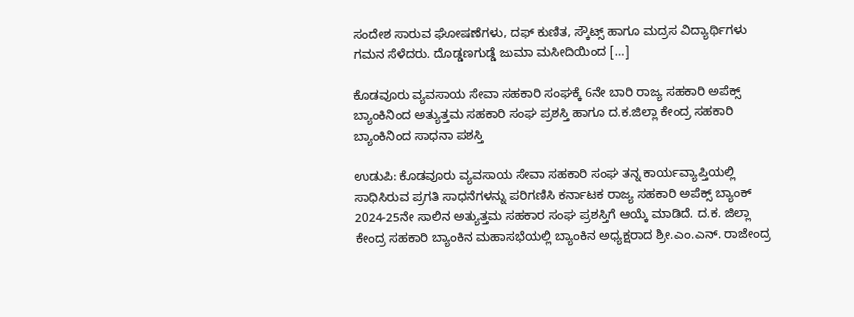ಸಂದೇಶ ಸಾರುವ ಘೋಷಣೆಗಳು, ದಫ್ ಕುಣಿತ, ಸ್ಕೌಟ್ಸ್ ಹಾಗೂ ಮದ್ರಸ ವಿದ್ಯಾರ್ಥಿಗಳು ಗಮನ ಸೆಳೆದರು. ದೊಡ್ಡಣಗುಡ್ಡೆ ಜುಮಾ ಮಸೀದಿಯಿಂದ […]

ಕೊಡವೂರು ವ್ಯವಸಾಯ ಸೇವಾ ಸಹಕಾರಿ ಸಂಘಕ್ಕೆ 6ನೇ ಬಾರಿ ರಾಜ್ಯ ಸಹಕಾರಿ ಅಪೆಕ್ಸ್ ಬ್ಯಾಂಕಿನಿಂದ ಅತ್ಯುತ್ತಮ ಸಹಕಾರಿ ಸಂಘ ಪ್ರಶಸ್ತಿ ಹಾಗೂ ದ.ಕ.ಜಿಲ್ಲಾ ಕೇಂದ್ರ ಸಹಕಾರಿ ಬ್ಯಾಂಕಿನಿಂದ ಸಾಧನಾ ಪಶಸ್ತಿ

ಉಡುಪಿ: ಕೊಡವೂರು ವ್ಯವಸಾಯ ಸೇವಾ ಸಹಕಾರಿ ಸಂಘ ತನ್ನ ಕಾರ್ಯವ್ಯಾಪ್ತಿಯಲ್ಲಿ ಸಾಧಿಸಿರುವ ಪ್ರಗತಿ ಸಾಧನೆಗಳನ್ನು ಪರಿಗಣಿಸಿ ಕರ್ನಾಟಕ ರಾಜ್ಯ ಸಹಕಾರಿ ಅಪೆಕ್ಸ್ ಬ್ಯಾಂಕ್ 2024-25ನೇ ಸಾಲಿನ ಅತ್ಯುತ್ತಮ ಸಹಕಾರ ಸಂಘ ಪ್ರಶಸ್ತಿಗೆ ಆಯ್ಕೆ ಮಾಡಿದೆ. ದ.ಕ. ಜಿಲ್ಲಾ ಕೇಂದ್ರ ಸಹಕಾರಿ ಬ್ಯಾಂಕಿನ ಮಹಾಸಭೆಯಲ್ಲಿ ಬ್ಯಾಂಕಿನ ಅಧ್ಯಕ್ಷರಾದ ಶ್ರೀ.ಎಂ.ಎನ್. ರಾಜೇಂದ್ರ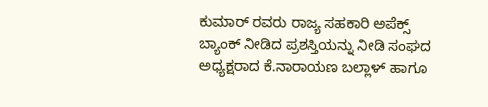ಕುಮಾರ್ ರವರು ರಾಜ್ಯ ಸಹಕಾರಿ ಅಪೆಕ್ಸ್ ಬ್ಯಾಂಕ್ ನೀಡಿದ ಪ್ರಶಸ್ತಿಯನ್ನು ನೀಡಿ ಸಂಘದ ಅಧ್ಯಕ್ಷರಾದ ಕೆ.ನಾರಾಯಣ ಬಲ್ಲಾಳ್ ಹಾಗೂ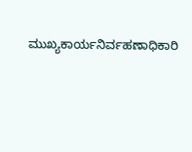ಮುಖ್ಯಕಾರ್ಯನಿರ್ವಹಣಾಧಿಕಾರಿ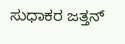ಸುಧಾಕರ ಜತ್ತನ್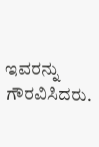ಇವರನ್ನು ಗೌರವಿಸಿದರು.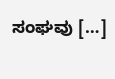ಸಂಘವು […]